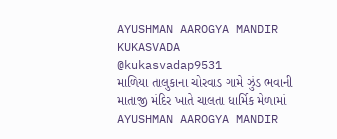AYUSHMAN AAROGYA MANDIR KUKASVADA
@kukasvadap9531
માળિયા તાલુકાના ચોરવાડ ગામે ઝુંડ ભવાની માતાજી મંદિર ખાતે ચાલતા ધાર્મિક મેળામાં AYUSHMAN AAROGYA MANDIR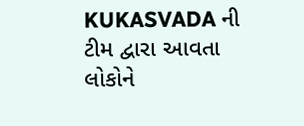KUKASVADA ની ટીમ દ્વારા આવતા લોકોને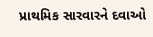પ્રાથમિક સારવારને દવાઓ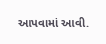આપવામાં આવી.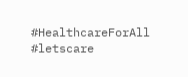#HealthcareForAll #letscare